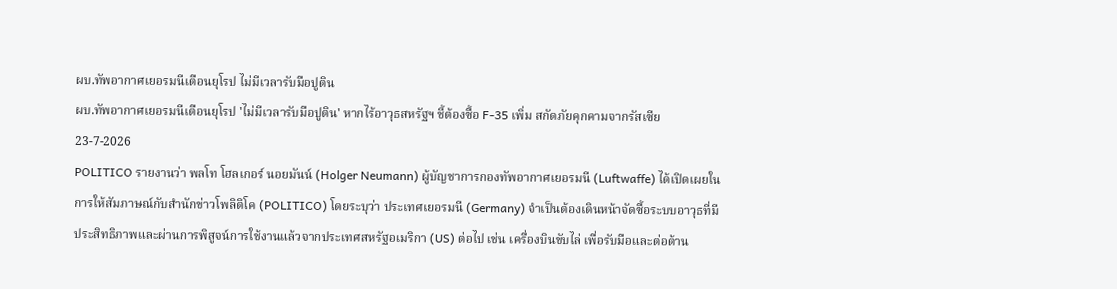ผบ.ทัพอากาศเยอรมนีเตือนยุโรป ไม่มีเวลารับมือปูติน
ผบ.ทัพอากาศเยอรมนีเตือนยุโรป 'ไม่มีเวลารับมือปูติน' หากไร้อาวุธสหรัฐฯ ชี้ต้องซื้อ F-35 เพิ่ม สกัดภัยคุกคามจากรัสเซีย
23-7-2026
POLITICO รายงานว่า พลโท โฮลเกอร์ นอยมันน์ (Holger Neumann) ผู้บัญชาการกองทัพอากาศเยอรมนี (Luftwaffe) ได้เปิดเผยในการให้สัมภาษณ์กับสำนักข่าวโพลิติโค (POLITICO) โดยระบุว่า ประเทศเยอรมนี (Germany) จำเป็นต้องเดินหน้าจัดซื้อระบบอาวุธที่มีประสิทธิภาพและผ่านการพิสูจน์การใช้งานแล้วจากประเทศสหรัฐอเมริกา (US) ต่อไป เช่น เครื่องบินขับไล่ เพื่อรับมือและต่อต้าน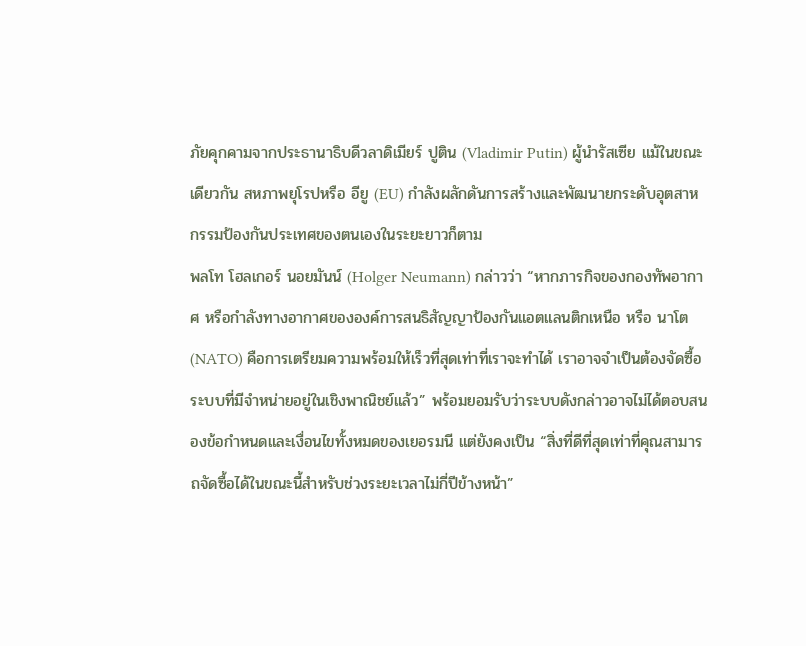ภัยคุกคามจากประธานาธิบดีวลาดิเมียร์ ปูติน (Vladimir Putin) ผู้นำรัสเซีย แม้ในขณะเดียวกัน สหภาพยุโรปหรือ อียู (EU) กำลังผลักดันการสร้างและพัฒนายกระดับอุตสาหกรรมป้องกันประเทศของตนเองในระยะยาวก็ตาม
พลโท โฮลเกอร์ นอยมันน์ (Holger Neumann) กล่าวว่า “หากภารกิจของกองทัพอากาศ หรือกำลังทางอากาศขององค์การสนธิสัญญาป้องกันแอตแลนติกเหนือ หรือ นาโต (NATO) คือการเตรียมความพร้อมให้เร็วที่สุดเท่าที่เราจะทำได้ เราอาจจำเป็นต้องจัดซื้อระบบที่มีจำหน่ายอยู่ในเชิงพาณิชย์แล้ว” พร้อมยอมรับว่าระบบดังกล่าวอาจไม่ได้ตอบสนองข้อกำหนดและเงื่อนไขทั้งหมดของเยอรมนี แต่ยังคงเป็น “สิ่งที่ดีที่สุดเท่าที่คุณสามารถจัดซื้อได้ในขณะนี้สำหรับช่วงระยะเวลาไม่กี่ปีข้างหน้า”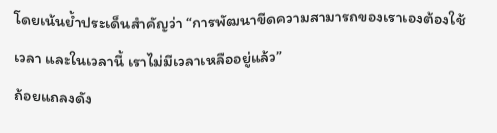โดยเน้นย้ำประเด็นสำคัญว่า “การพัฒนาขีดความสามารถของเราเองต้องใช้เวลา และในเวลานี้ เราไม่มีเวลาเหลืออยู่แล้ว”
ถ้อยแถลงดัง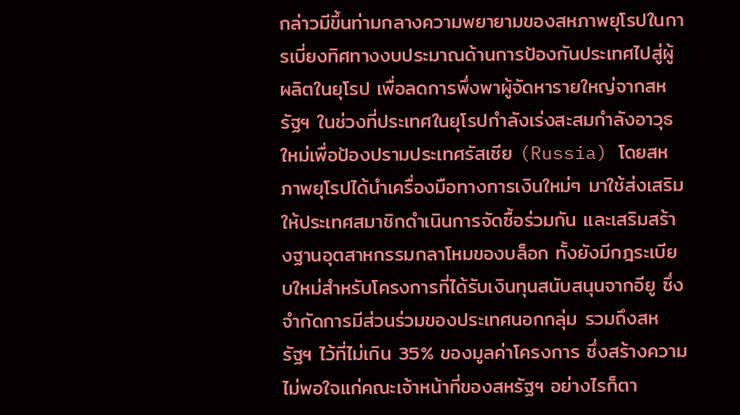กล่าวมีขึ้นท่ามกลางความพยายามของสหภาพยุโรปในการเบี่ยงทิศทางงบประมาณด้านการป้องกันประเทศไปสู่ผู้ผลิตในยุโรป เพื่อลดการพึ่งพาผู้จัดหารายใหญ่จากสหรัฐฯ ในช่วงที่ประเทศในยุโรปกำลังเร่งสะสมกำลังอาวุธใหม่เพื่อป้องปรามประเทศรัสเซีย (Russia) โดยสหภาพยุโรปได้นำเครื่องมือทางการเงินใหม่ๆ มาใช้ส่งเสริมให้ประเทศสมาชิกดำเนินการจัดซื้อร่วมกัน และเสริมสร้างฐานอุตสาหกรรมกลาโหมของบล็อก ทั้งยังมีกฎระเบียบใหม่สำหรับโครงการที่ได้รับเงินทุนสนับสนุนจากอียู ซึ่งจำกัดการมีส่วนร่วมของประเทศนอกกลุ่ม รวมถึงสหรัฐฯ ไว้ที่ไม่เกิน 35% ของมูลค่าโครงการ ซึ่งสร้างความไม่พอใจแก่คณะเจ้าหน้าที่ของสหรัฐฯ อย่างไรก็ตา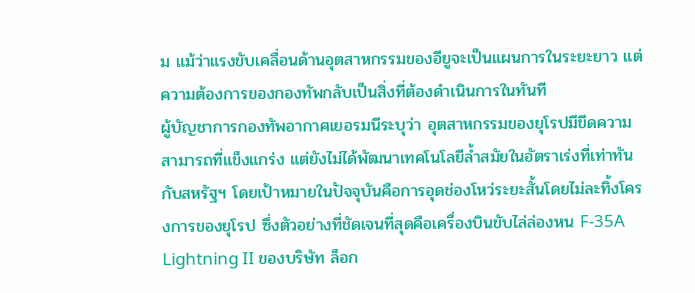ม แม้ว่าแรงขับเคลื่อนด้านอุตสาหกรรมของอียูจะเป็นแผนการในระยะยาว แต่ความต้องการของกองทัพกลับเป็นสิ่งที่ต้องดำเนินการในทันที
ผู้บัญชาการกองทัพอากาศเยอรมนีระบุว่า อุตสาหกรรมของยุโรปมีขีดความสามารถที่แข็งแกร่ง แต่ยังไม่ได้พัฒนาเทคโนโลยีล้ำสมัยในอัตราเร่งที่เท่าทันกับสหรัฐฯ โดยเป้าหมายในปัจจุบันคือการอุดช่องโหว่ระยะสั้นโดยไม่ละทิ้งโครงการของยุโรป ซึ่งตัวอย่างที่ชัดเจนที่สุดคือเครื่องบินขับไล่ล่องหน F-35A Lightning II ของบริษัท ล็อก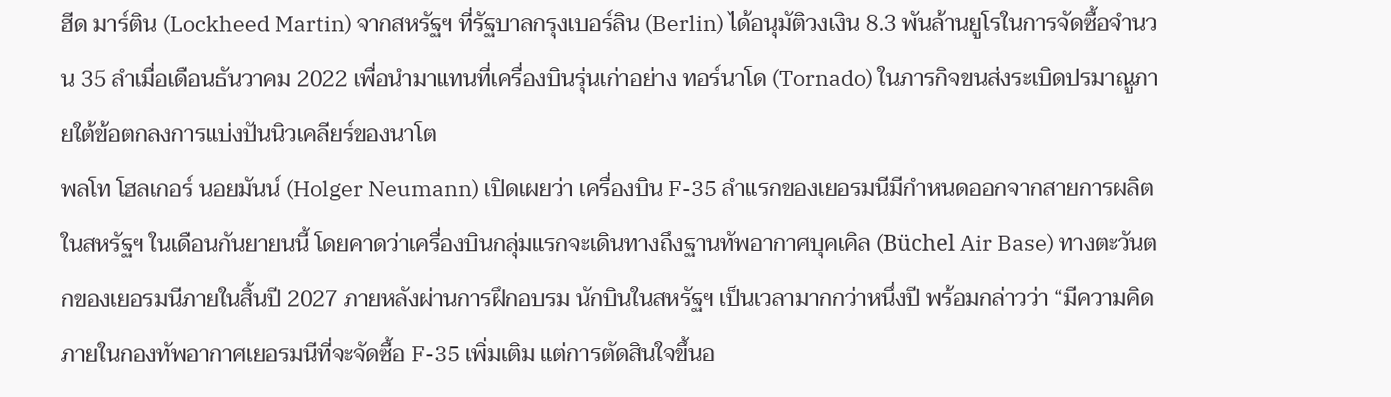ฮีด มาร์ติน (Lockheed Martin) จากสหรัฐฯ ที่รัฐบาลกรุงเบอร์ลิน (Berlin) ได้อนุมัติวงเงิน 8.3 พันล้านยูโรในการจัดซื้อจำนวน 35 ลำเมื่อเดือนธันวาคม 2022 เพื่อนำมาแทนที่เครื่องบินรุ่นเก่าอย่าง ทอร์นาโด (Tornado) ในภารกิจขนส่งระเบิดปรมาณูภายใต้ข้อตกลงการแบ่งปันนิวเคลียร์ของนาโต
พลโท โฮลเกอร์ นอยมันน์ (Holger Neumann) เปิดเผยว่า เครื่องบิน F-35 ลำแรกของเยอรมนีมีกำหนดออกจากสายการผลิตในสหรัฐฯ ในเดือนกันยายนนี้ โดยคาดว่าเครื่องบินกลุ่มแรกจะเดินทางถึงฐานทัพอากาศบุคเคิล (Büchel Air Base) ทางตะวันตกของเยอรมนีภายในสิ้นปี 2027 ภายหลังผ่านการฝึกอบรม นักบินในสหรัฐฯ เป็นเวลามากกว่าหนึ่งปี พร้อมกล่าวว่า “มีความคิดภายในกองทัพอากาศเยอรมนีที่จะจัดซื้อ F-35 เพิ่มเติม แต่การตัดสินใจขึ้นอ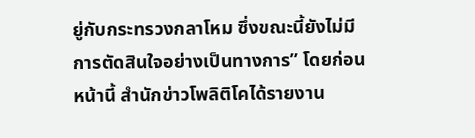ยู่กับกระทรวงกลาโหม ซึ่งขณะนี้ยังไม่มีการตัดสินใจอย่างเป็นทางการ” โดยก่อนหน้านี้ สำนักข่าวโพลิติโคได้รายงาน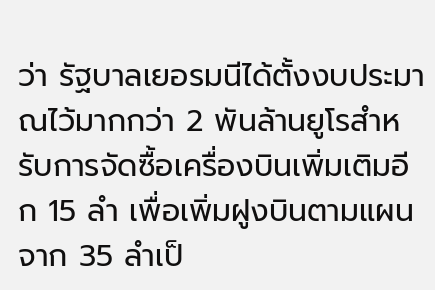ว่า รัฐบาลเยอรมนีได้ตั้งงบประมาณไว้มากกว่า 2 พันล้านยูโรสำหรับการจัดซื้อเครื่องบินเพิ่มเติมอีก 15 ลำ เพื่อเพิ่มฝูงบินตามแผนจาก 35 ลำเป็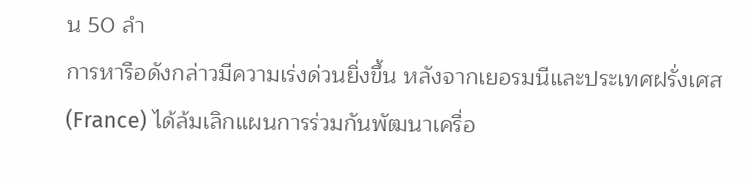น 50 ลำ
การหารือดังกล่าวมีความเร่งด่วนยิ่งขึ้น หลังจากเยอรมนีและประเทศฝรั่งเศส (France) ได้ล้มเลิกแผนการร่วมกันพัฒนาเครื่อ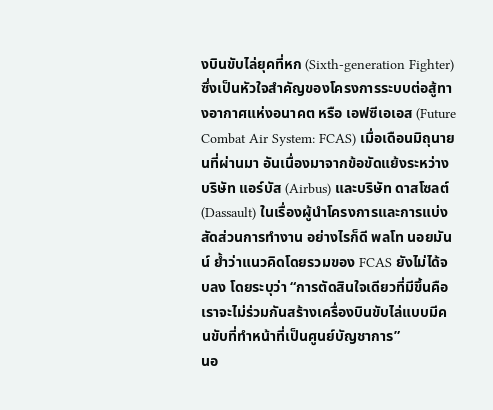งบินขับไล่ยุคที่หก (Sixth-generation Fighter) ซึ่งเป็นหัวใจสำคัญของโครงการระบบต่อสู้ทางอากาศแห่งอนาคต หรือ เอฟซีเอเอส (Future Combat Air System: FCAS) เมื่อเดือนมิถุนายนที่ผ่านมา อันเนื่องมาจากข้อขัดแย้งระหว่างบริษัท แอร์บัส (Airbus) และบริษัท ดาสโซลต์ (Dassault) ในเรื่องผู้นำโครงการและการแบ่งสัดส่วนการทำงาน อย่างไรก็ดี พลโท นอยมันน์ ย้ำว่าแนวคิดโดยรวมของ FCAS ยังไม่ได้จบลง โดยระบุว่า “การตัดสินใจเดียวที่มีขึ้นคือ เราจะไม่ร่วมกันสร้างเครื่องบินขับไล่แบบมีคนขับที่ทำหน้าที่เป็นศูนย์บัญชาการ”
นอ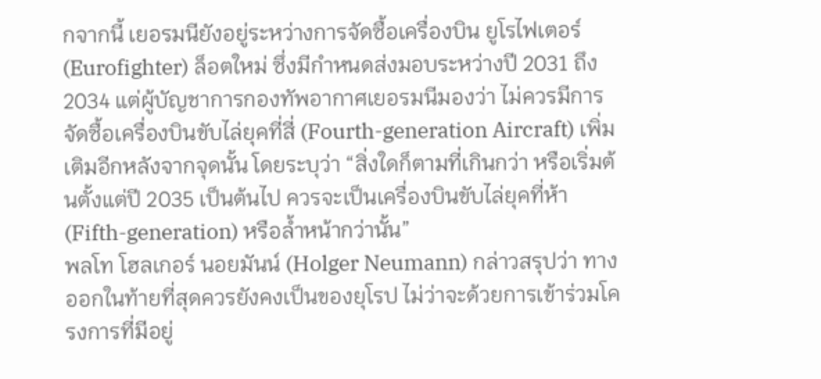กจากนี้ เยอรมนียังอยู่ระหว่างการจัดซื้อเครื่องบิน ยูโรไฟเตอร์ (Eurofighter) ล็อตใหม่ ซึ่งมีกำหนดส่งมอบระหว่างปี 2031 ถึง 2034 แต่ผู้บัญชาการกองทัพอากาศเยอรมนีมองว่า ไม่ควรมีการจัดซื้อเครื่องบินขับไล่ยุคที่สี่ (Fourth-generation Aircraft) เพิ่มเติมอีกหลังจากจุดนั้น โดยระบุว่า “สิ่งใดก็ตามที่เกินกว่า หรือเริ่มต้นตั้งแต่ปี 2035 เป็นต้นไป ควรจะเป็นเครื่องบินขับไล่ยุคที่ห้า (Fifth-generation) หรือล้ำหน้ากว่านั้น”
พลโท โฮลเกอร์ นอยมันน์ (Holger Neumann) กล่าวสรุปว่า ทางออกในท้ายที่สุดควรยังคงเป็นของยุโรป ไม่ว่าจะด้วยการเข้าร่วมโครงการที่มีอยู่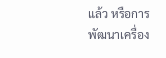แล้ว หรือการพัฒนาเครื่อง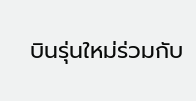บินรุ่นใหม่ร่วมกับ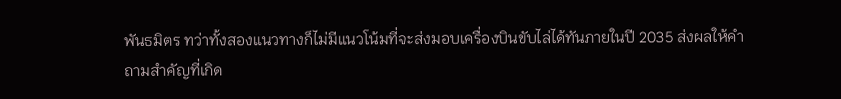พันธมิตร ทว่าทั้งสองแนวทางก็ไม่มีแนวโน้มที่จะส่งมอบเครื่องบินขับไล่ได้ทันภายในปี 2035 ส่งผลให้คำถามสำคัญที่เกิด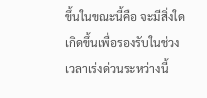ขึ้นในขณะนี้คือ จะมีสิ่งใดเกิดขึ้นเพื่อรองรับในช่วงเวลาเร่งด่วนระหว่างนี้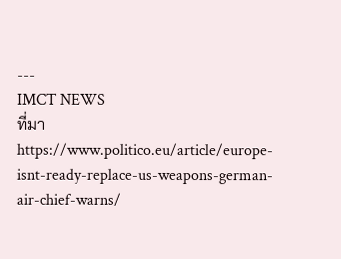---
IMCT NEWS
ที่มา https://www.politico.eu/article/europe-isnt-ready-replace-us-weapons-german-air-chief-warns/